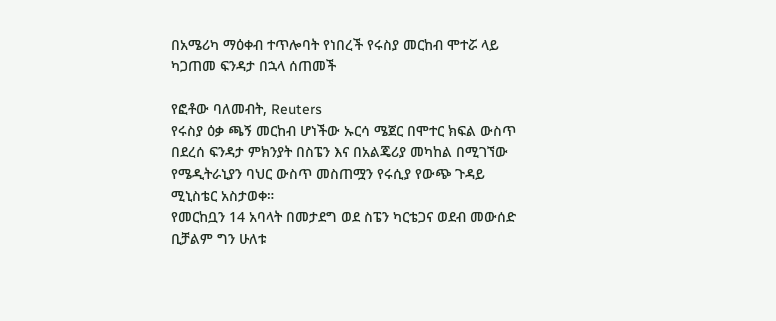በአሜሪካ ማዕቀብ ተጥሎባት የነበረች የሩስያ መርከብ ሞተሯ ላይ ካጋጠመ ፍንዳታ በኋላ ሰጠመች

የፎቶው ባለመብት, Reuters
የሩስያ ዕቃ ጫኝ መርከብ ሆነችው ኡርሳ ሜጀር በሞተር ክፍል ውስጥ በደረሰ ፍንዳታ ምክንያት በስፔን እና በአልጄሪያ መካከል በሚገኘው የሜዲትራኒያን ባህር ውስጥ መስጠሟን የሩሲያ የውጭ ጉዳይ ሚኒስቴር አስታወቀ።
የመርከቧን 14 አባላት በመታደግ ወደ ስፔን ካርቴጋና ወደብ መውሰድ ቢቻልም ግን ሁለቱ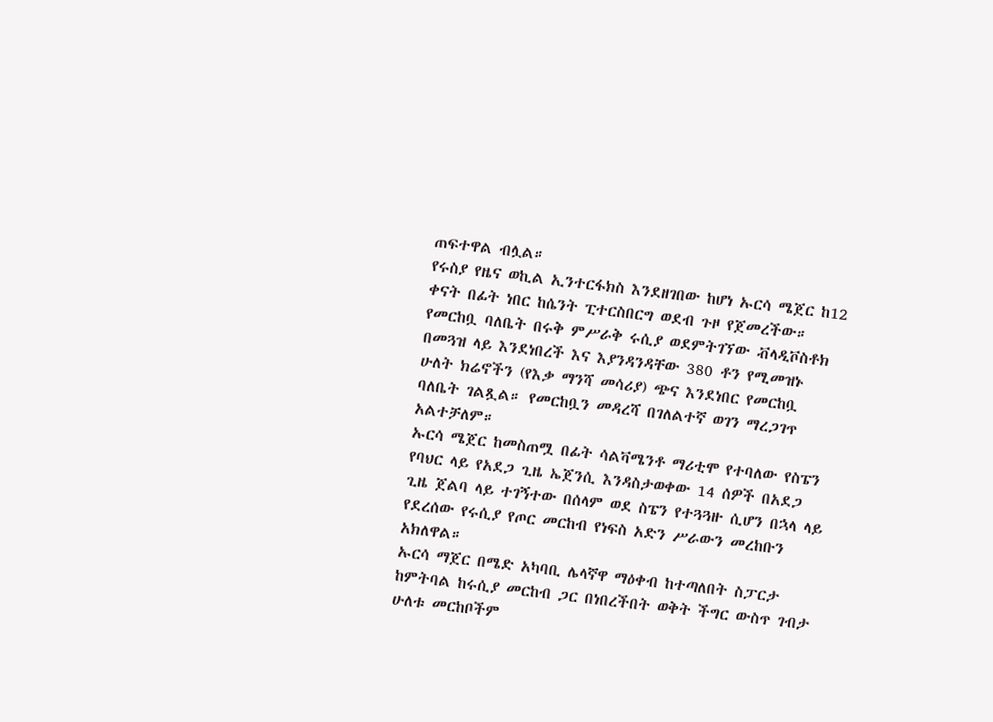ጠፍተዋል ብሏል።
የሩስያ የዜና ወኪል ኢንተርፋክስ እንደዘገበው ከሆነ ኡርሳ ሜጀር ከ12 ቀናት በፊት ነበር ከሴንት ፒተርስበርግ ወደብ ጉዞ የጀመረችው።
የመርከቧ ባለቤት በሩቅ ምሥራቅ ሩሲያ ወደምትገኘው ቭላዲቮስቶክ በመጓዝ ላይ እንደነበረች እና እያንዳንዳቸው 380 ቶን የሚመዝኑ ሁለት ክሬኖችን (የእቃ ማንሻ መሳሪያ) ጭና እንደነበር የመርከቧ ባለቤት ገልጿል። የመርከቧን መዳረሻ በገለልተኛ ወገን ማረጋገጥ አልተቻለም።
ኡርሳ ሜጀር ከመስጠሟ በፊት ሳልቫሜንቶ ማሪቲሞ የተባለው የስፔን የባህር ላይ የአደጋ ጊዜ ኤጀንሲ እንዳስታወቀው 14 ሰዎች በአደጋ ጊዜ ጀልባ ላይ ተገኝተው በሰላም ወደ ስፔን የተጓጓዙ ሲሆን በኋላ ላይ የደረሰው የሩሲያ የጦር መርከብ የነፍስ አድን ሥራውን መረከቡን አክለዋል።
ኡርሳ ማጀር በሜድ አካባቢ ሌላኛዋ ማዕቀብ ከተጣለበት ስፓርታ ከምትባል ከሩሲያ መርከብ ጋር በነበረችበት ወቅት ችግር ውስጥ ገብታ ሁለቱ መርከቦችም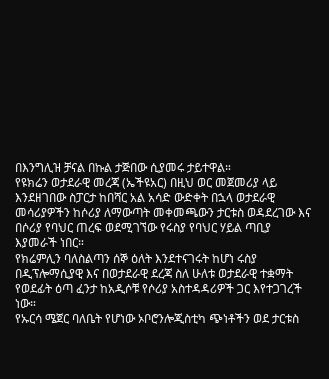በእንግሊዝ ቻናል በኩል ታጅበው ሲያመሩ ታይተዋል።
የዩክሬን ወታደራዊ መረጃ (ኤችዩአር) በዚህ ወር መጀመሪያ ላይ እንደዘገበው ስፓርታ ከበሻር አል አሳድ ውድቀት በኋላ ወታደራዊ መሳሪያዎችን ከሶሪያ ለማውጣት መቀመጫውን ታርቱስ ወዳደረገው እና በሶሪያ የባህር ጠረፍ ወደሚገኘው የሩስያ የባህር ሃይል ጣቢያ እያመራች ነበር።
የክሬምሊን ባለስልጣን ሰኞ ዕለት እንደተናገሩት ከሆነ ሩስያ በዲፕሎማሲያዊ እና በወታደራዊ ደረጃ ስለ ሁለቱ ወታደራዊ ተቋማት የወደፊት ዕጣ ፈንታ ከአዲሶቹ የሶሪያ አስተዳዳሪዎች ጋር እየተጋገረች ነው።
የኡርሳ ሜጀር ባለቤት የሆነው ኦቦሮንሎጂስቲካ ጭነቶችን ወደ ታርቱስ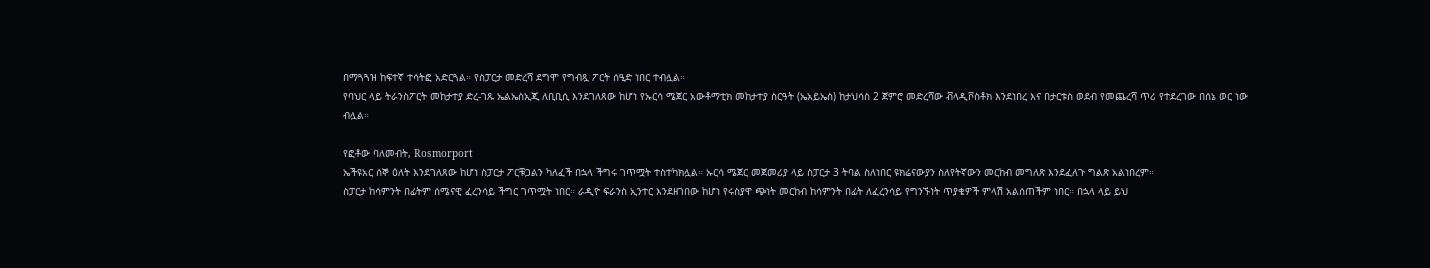በማጓጓዝ ከፍተኛ ተሳትፎ አድርጓል። የስፓርታ መድረሻ ደግሞ የግብጿ ፖርት ሰዒድ ነበር ተብሏል።
የባህር ላይ ትራንስፖርት መከታተያ ድረ-ገጹ ኤልኤስኢጂ ለቢቢሲ እንደገለጸው ከሆነ የኡርሳ ሜጀር አውቶማቲክ መከታተያ ስርዓት (ኤአይኤስ) ከታህሳስ 2 ጀምሮ መድረሻው ቭላዲቮስቶክ እንደነበረ እና በታርቱስ ወደብ የመጨረሻ ጥሪ የተደረገው በሰኔ ወር ነው ብሏል።

የፎቶው ባለመብት, Rosmorport
ኤችዩአር ሰኞ ዕለት እንደገለጸው ከሆነ ስፓርታ ፖርቹጋልን ካለፈች በኋላ ችግሩ ገጥሟት ተስተካክሏል። ኡርሳ ሜጀር መጀመሪያ ላይ ስፓርታ 3 ትባል ስለነበር ዩክሬናውያን ስለየትኛውን መርከብ መግለጽ እንደፈለጉ ግልጽ አልነበረም።
ስፓርታ ከሳምንት በፊትም ሰሜናዊ ፈረንሳይ ችግር ገጥሟት ነበር። ራዲዮ ፍራንስ ኢንተር እንደዘገበው ከሆነ የሩስያዋ ጭነት መርከብ ከሳምንት በፊት ለፈረንሳይ የግንኙነት ጥያቄዎች ምላሽ አልሰጠችም ነበር። በኋላ ላይ ይህ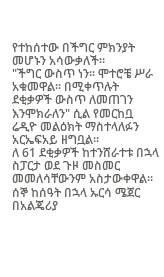የተከሰተው በችግር ምክንያት መሆኑን አሳውቃለች።
"ችግር ውስጥ ነን። ሞተሮቼ ሥራ አቁመዋል። በሚቀጥሉት ደቂቃዎች ውስጥ ለመጠገን እንሞክራለን" ሲል የመርከቧ ሬዲዮ መልዕክት ማስተላለፉን አርኤፍአይ ዘግቧል።
ለ 61 ደቂቃዎች ከተንሸራተቱ በኋላ ስፓርታ ወደ ጉዞ መስመር መመለሳቸውንም አስታውቀዋል።
ሰኞ ከሰዓት በኋላ ኡርሳ ሜጀር በአልጄሪያ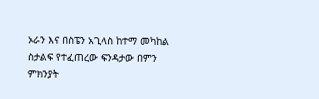ኦራን እና በስፔን አጊላስ ከተማ መካከል ስታልፍ የተፈጠረው ፍንዳታው በምን ምክንያት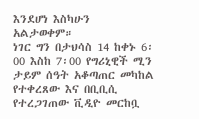እንደሆነ እስካሁን አልታወቀም።
ነገር ግን በታህሳስ 14 ከቀኑ 6፡00 እስከ 7፡00 የግሪኒዊች ሚን ታይም ሰዓት አቆጣጠር መካከል የተቀረጸው እና በቢቢሲ የተረጋገጠው ቪዲዮ መርከቧ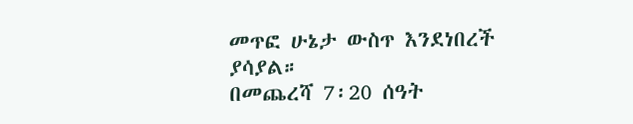መጥፎ ሁኔታ ውስጥ እንደነበረች ያሳያል።
በመጨረሻ 7፡20 ሰዓት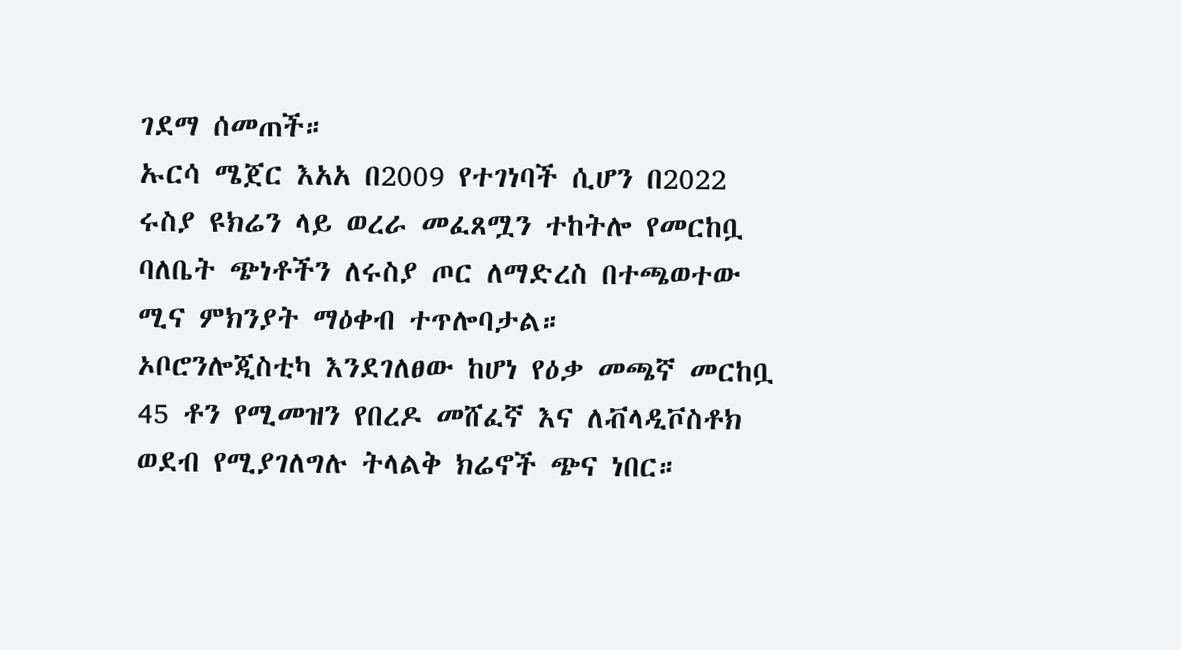ገደማ ሰመጠች።
ኡርሳ ሜጀር እአአ በ2009 የተገነባች ሲሆን በ2022 ሩስያ ዩክሬን ላይ ወረራ መፈጸሟን ተከትሎ የመርከቧ ባለቤት ጭነቶችን ለሩስያ ጦር ለማድረስ በተጫወተው ሚና ምክንያት ማዕቀብ ተጥሎባታል።
ኦቦሮንሎጂስቲካ እንደገለፀው ከሆነ የዕቃ መጫኛ መርከቧ 45 ቶን የሚመዝን የበረዶ መሸፈኛ እና ለቭላዲቮስቶክ ወደብ የሚያገለግሉ ትላልቅ ክሬኖች ጭና ነበር።